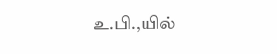உ.பி.,யில்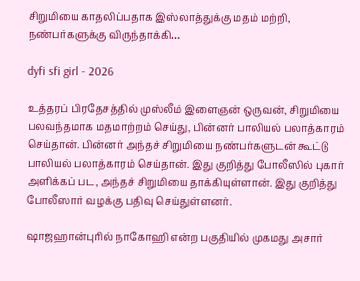சிறுமியை காதலிப்பதாக இஸ்லாத்துக்கு மதம் மற்றி, நண்பர்களுக்கு விருந்தாக்கி…

dyfi sfi girl - 2026

உத்தரப் பிரதேசத்தில் முஸ்லீம் இளைஞன் ஒருவன், சிறுமியை பலவந்தமாக மதமாற்றம் செய்து, பின்னர் பாலியல் பலாத்காரம் செய்தான். பின்னர் அந்தச் சிறுமியை நண்பர்களுடன் கூட்டு பாலியல் பலாத்காரம் செய்தான். இது குறித்து போலீஸில் புகார் அளிக்கப் பட, அந்தச் சிறுமியை தாக்கியுள்ளான். இது குறித்து போலீஸார் வழக்கு பதிவு செய்துள்ளனர்.

ஷாஜஹான்புரில் நாகோஹி என்ற பகுதியில் முகமது அசார்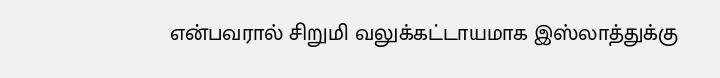என்பவரால் சிறுமி வலுக்கட்டாயமாக இஸ்லாத்துக்கு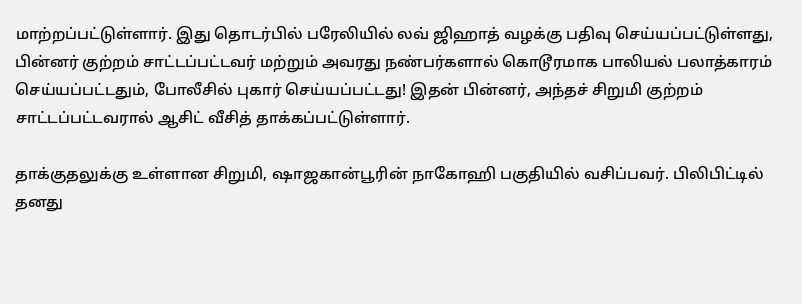மாற்றப்பட்டுள்ளார். இது தொடர்பில் பரேலியில் லவ் ஜிஹாத் வழக்கு பதிவு செய்யப்பட்டுள்ளது, பின்னர் குற்றம் சாட்டப்பட்டவர் மற்றும் அவரது நண்பர்களால் கொடூரமாக பாலியல் பலாத்காரம் செய்யப்பட்டதும், போலீசில் புகார் செய்யப்பட்டது! இதன் பின்னர், அந்தச் சிறுமி குற்றம் சாட்டப்பட்டவரால் ஆசிட் வீசித் தாக்கப்பட்டுள்ளார்.

தாக்குதலுக்கு உள்ளான சிறுமி, ஷாஜகான்பூரின் நாகோஹி பகுதியில் வசிப்பவர். பிலிபிட்டில் தனது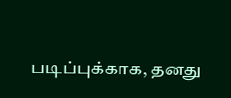படிப்புக்காக, தனது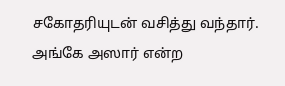சகோதரியுடன் வசித்து வந்தார்.
அங்கே அஸார் என்ற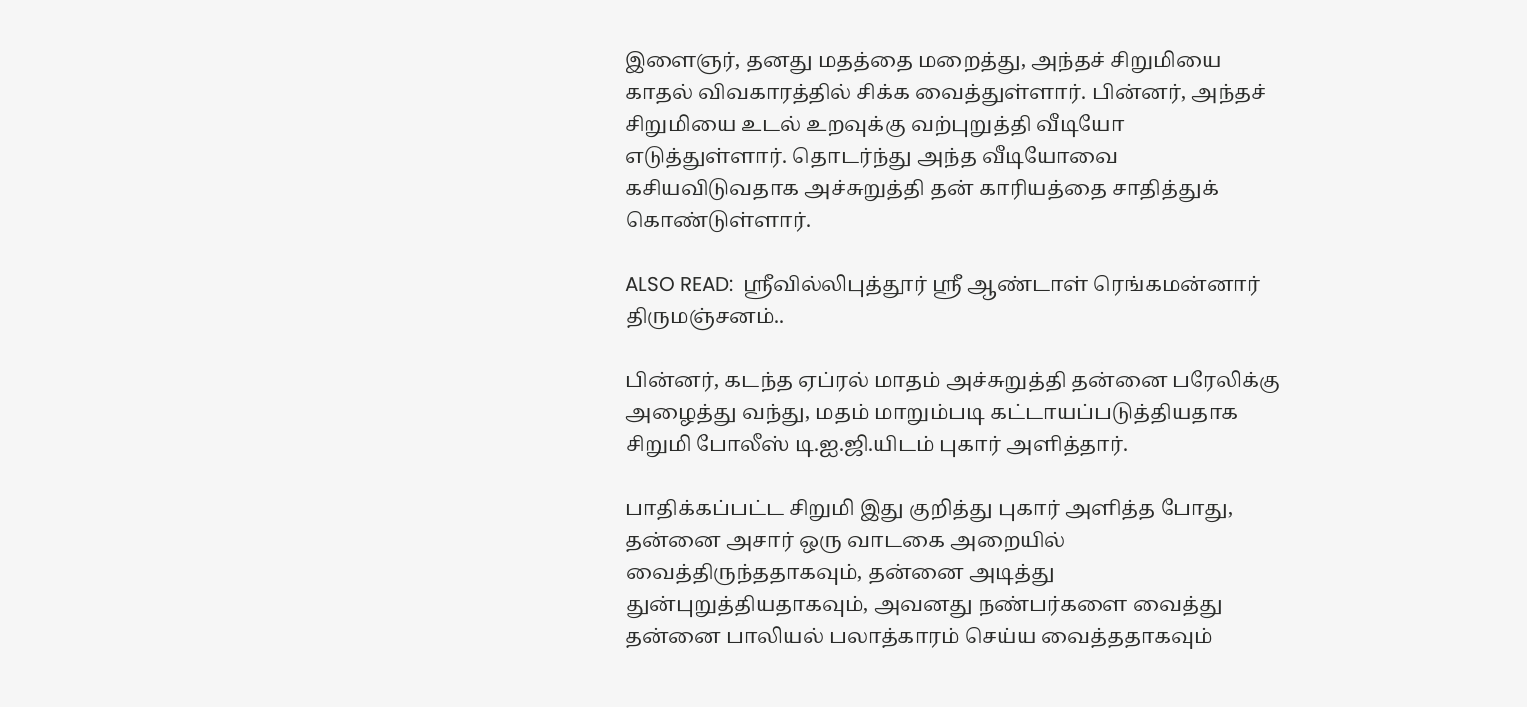இளைஞர், தனது மதத்தை மறைத்து, அந்தச் சிறுமியை காதல் விவகாரத்தில் சிக்க வைத்துள்ளார். பின்னர், அந்தச் சிறுமியை உடல் உறவுக்கு வற்புறுத்தி வீடியோ எடுத்துள்ளார். தொடர்ந்து அந்த வீடியோவை கசியவிடுவதாக அச்சுறுத்தி தன் காரியத்தை சாதித்துக் கொண்டுள்ளார்.

ALSO READ:  ஶ்ரீவில்லிபுத்தூர் ஶ்ரீ ஆண்டாள் ரெங்கமன்னார் திருமஞ்சனம்..

பின்னர், கடந்த ஏப்ரல் மாதம் அச்சுறுத்தி தன்னை பரேலிக்கு அழைத்து வந்து, மதம் மாறும்படி கட்டாயப்படுத்தியதாக சிறுமி போலீஸ் டி.ஐ.ஜி.யிடம் புகார் அளித்தார்.

பாதிக்கப்பட்ட சிறுமி இது குறித்து புகார் அளித்த போது, தன்னை அசார் ஒரு வாடகை அறையில் வைத்திருந்ததாகவும், தன்னை அடித்து துன்புறுத்தியதாகவும், அவனது நண்பர்களை வைத்து தன்னை பாலியல் பலாத்காரம் செய்ய வைத்ததாகவும்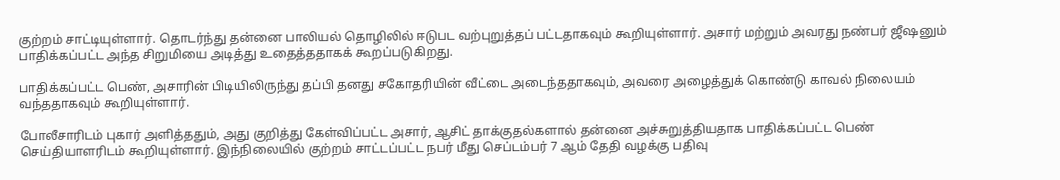குற்றம் சாட்டியுள்ளார். தொடர்ந்து தன்னை பாலியல் தொழிலில் ஈடுபட வற்புறுத்தப் பட்டதாகவும் கூறியுள்ளார். அசார் மற்றும் அவரது நண்பர் ஜீஷனும் பாதிக்கப்பட்ட அந்த சிறுமியை அடித்து உதைத்ததாகக் கூறப்படுகிறது.

பாதிக்கப்பட்ட பெண், அசாரின் பிடியிலிருந்து தப்பி தனது சகோதரியின் வீட்டை அடைந்ததாகவும், அவரை அழைத்துக் கொண்டு காவல் நிலையம் வந்ததாகவும் கூறியுள்ளார்.

போலீசாரிடம் புகார் அளித்ததும், அது குறித்து கேள்விப்பட்ட அசார், ஆசிட் தாக்குதல்களால் தன்னை அச்சுறுத்தியதாக பாதிக்கப்பட்ட பெண் செய்தியாளரிடம் கூறியுள்ளார். இந்நிலையில் குற்றம் சாட்டப்பட்ட நபர் மீது செப்டம்பர் 7 ஆம் தேதி வழக்கு பதிவு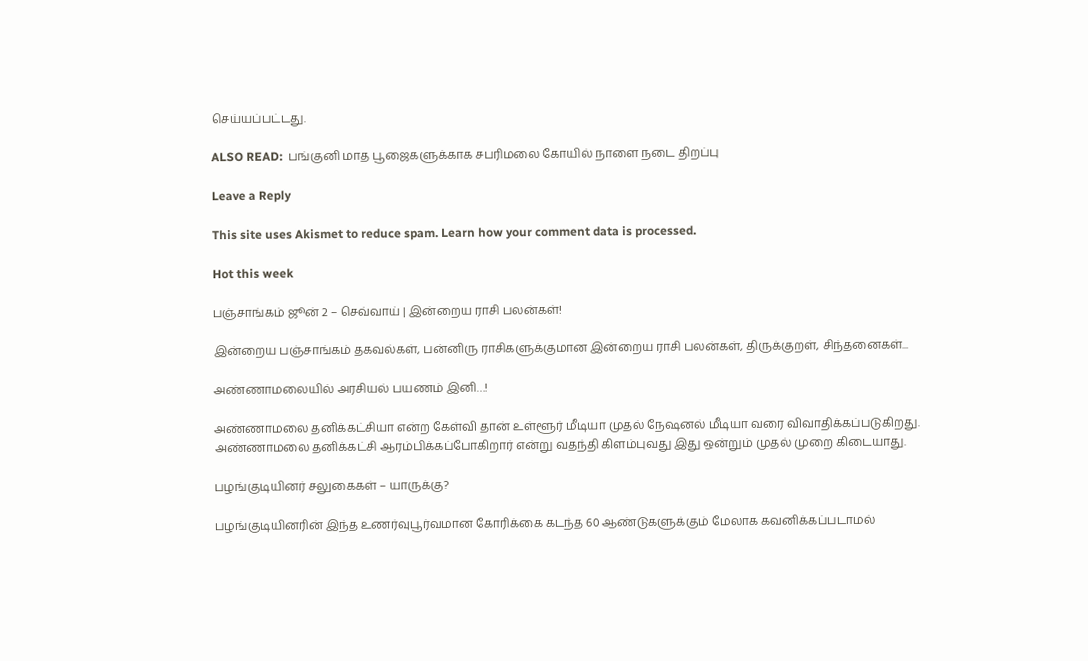செய்யப்பட்டது.

ALSO READ:  பங்குனி மாத பூஜைகளுக்காக சபரிமலை கோயில் நாளை நடை திறப்பு

Leave a Reply

This site uses Akismet to reduce spam. Learn how your comment data is processed.

Hot this week

பஞ்சாங்கம் ஜூன் 2 – செவ்வாய் | இன்றைய ராசி பலன்கள்!

இன்றைய பஞ்சாங்கம் தகவல்கள், பன்னிரு ராசிகளுக்குமான இன்றைய ராசி பலன்கள், திருக்குறள், சிந்தனைகள்...

அண்ணாமலையில் அரசியல் பயணம் இனி…!

அண்ணாமலை தனிக்கட்சியா என்ற கேள்வி தான் உள்ளூர் மீடியா முதல் நேஷனல் மீடியா வரை விவாதிக்கப்படுகிறது. அண்ணாமலை தனிக்கட்சி ஆரம்பிக்கப்போகிறார் என்று வதந்தி கிளம்புவது இது ஒன்றும் முதல் முறை கிடையாது.

பழங்குடியினர் சலுகைகள் – யாருக்கு?

பழங்குடியினரின் இந்த உணர்வுபூர்வமான கோரிக்கை கடந்த 60 ஆண்டுகளுக்கும் மேலாக கவனிக்கப்படாமல்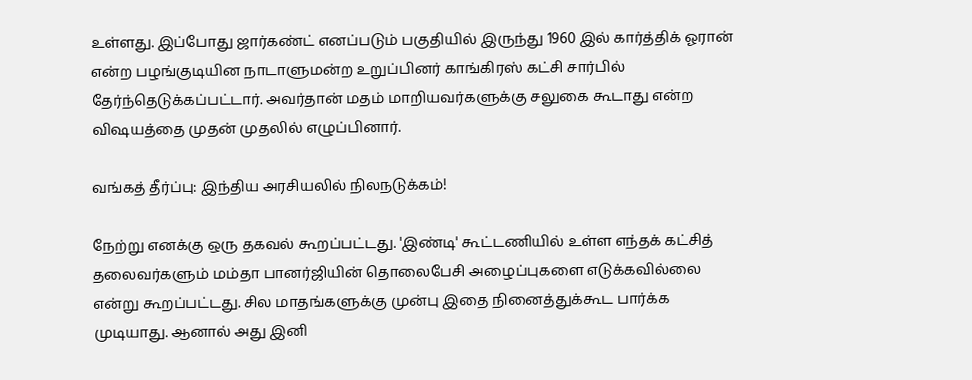உள்ளது. இப்போது ஜார்கண்ட் எனப்படும் பகுதியில் இருந்து 1960 இல் கார்த்திக் ஓரான் என்ற பழங்குடியின நாடாளுமன்ற உறுப்பினர் காங்கிரஸ் கட்சி சார்பில் தேர்ந்தெடுக்கப்பட்டார். அவர்தான் மதம் மாறியவர்களுக்கு சலுகை கூடாது என்ற விஷயத்தை முதன் முதலில் எழுப்பினார்.

வங்கத் தீர்ப்பு: இந்திய அரசியலில் நிலநடுக்கம்!

நேற்று எனக்கு ஒரு தகவல் கூறப்பட்டது. 'இண்டி' கூட்டணியில் உள்ள எந்தக் கட்சித் தலைவர்களும் மம்தா பானர்ஜியின் தொலைபேசி அழைப்புகளை எடுக்கவில்லை என்று கூறப்பட்டது. சில மாதங்களுக்கு முன்பு இதை நினைத்துக்கூட பார்க்க முடியாது. ஆனால் அது இனி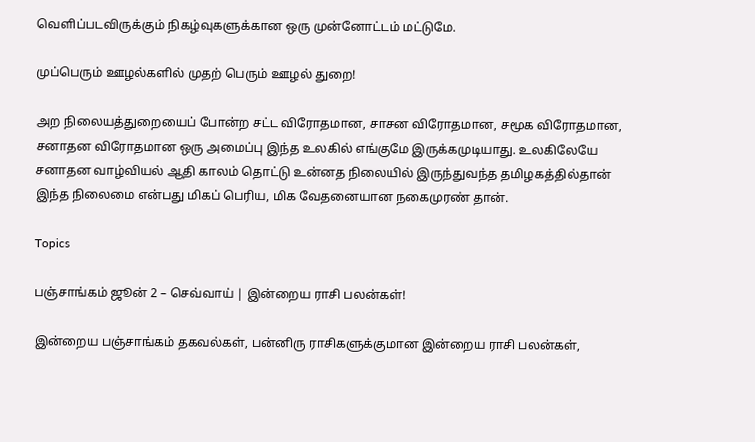வெளிப்படவிருக்கும் நிகழ்வுகளுக்கான ஒரு முன்னோட்டம் மட்டுமே.

முப்பெரும் ஊழல்களில் முதற் பெரும் ஊழல் துறை!

அற நிலையத்துறையைப் போன்ற சட்ட விரோதமான, சாசன விரோதமான, சமூக விரோதமான, சனாதன விரோதமான ஒரு அமைப்பு இந்த உலகில் எங்குமே இருக்கமுடியாது. உலகிலேயே சனாதன வாழ்வியல் ஆதி காலம் தொட்டு உன்னத நிலையில் இருந்துவந்த தமிழகத்தில்தான் இந்த நிலைமை என்பது மிகப் பெரிய, மிக வேதனையான நகைமுரண் தான்.

Topics

பஞ்சாங்கம் ஜூன் 2 – செவ்வாய் | இன்றைய ராசி பலன்கள்!

இன்றைய பஞ்சாங்கம் தகவல்கள், பன்னிரு ராசிகளுக்குமான இன்றைய ராசி பலன்கள்,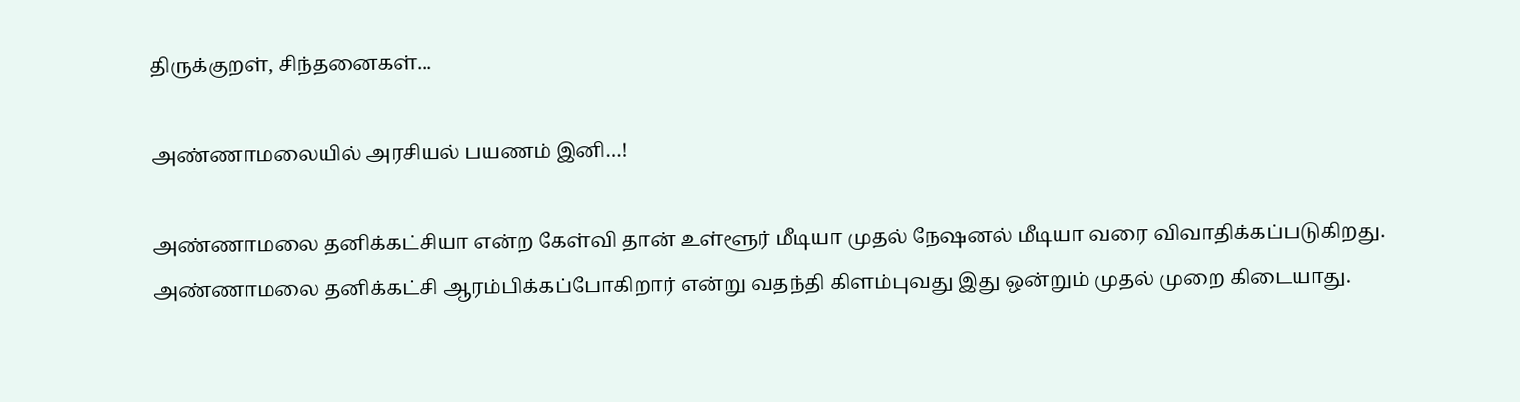திருக்குறள், சிந்தனைகள்...

அண்ணாமலையில் அரசியல் பயணம் இனி…!

அண்ணாமலை தனிக்கட்சியா என்ற கேள்வி தான் உள்ளூர் மீடியா முதல் நேஷனல் மீடியா வரை விவாதிக்கப்படுகிறது. அண்ணாமலை தனிக்கட்சி ஆரம்பிக்கப்போகிறார் என்று வதந்தி கிளம்புவது இது ஒன்றும் முதல் முறை கிடையாது.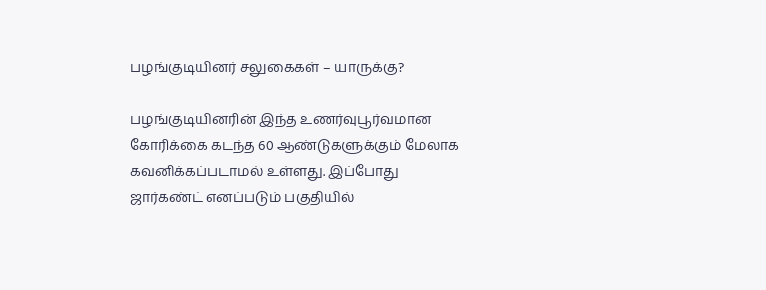பழங்குடியினர் சலுகைகள் – யாருக்கு?

பழங்குடியினரின் இந்த உணர்வுபூர்வமான கோரிக்கை கடந்த 60 ஆண்டுகளுக்கும் மேலாக கவனிக்கப்படாமல் உள்ளது. இப்போது ஜார்கண்ட் எனப்படும் பகுதியில்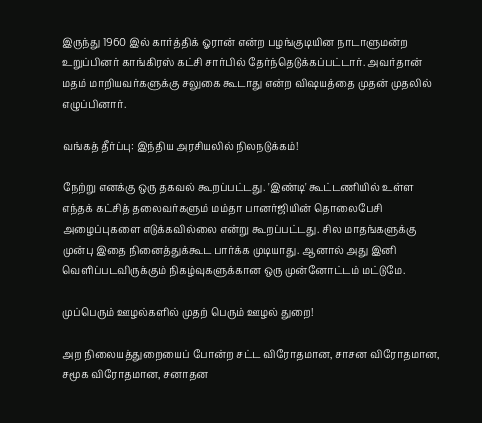இருந்து 1960 இல் கார்த்திக் ஓரான் என்ற பழங்குடியின நாடாளுமன்ற உறுப்பினர் காங்கிரஸ் கட்சி சார்பில் தேர்ந்தெடுக்கப்பட்டார். அவர்தான் மதம் மாறியவர்களுக்கு சலுகை கூடாது என்ற விஷயத்தை முதன் முதலில் எழுப்பினார்.

வங்கத் தீர்ப்பு: இந்திய அரசியலில் நிலநடுக்கம்!

நேற்று எனக்கு ஒரு தகவல் கூறப்பட்டது. 'இண்டி' கூட்டணியில் உள்ள எந்தக் கட்சித் தலைவர்களும் மம்தா பானர்ஜியின் தொலைபேசி அழைப்புகளை எடுக்கவில்லை என்று கூறப்பட்டது. சில மாதங்களுக்கு முன்பு இதை நினைத்துக்கூட பார்க்க முடியாது. ஆனால் அது இனி வெளிப்படவிருக்கும் நிகழ்வுகளுக்கான ஒரு முன்னோட்டம் மட்டுமே.

முப்பெரும் ஊழல்களில் முதற் பெரும் ஊழல் துறை!

அற நிலையத்துறையைப் போன்ற சட்ட விரோதமான, சாசன விரோதமான, சமூக விரோதமான, சனாதன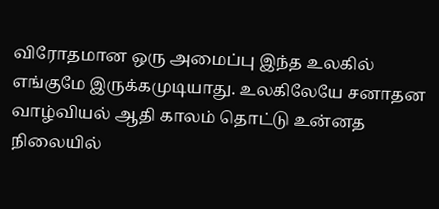விரோதமான ஒரு அமைப்பு இந்த உலகில் எங்குமே இருக்கமுடியாது. உலகிலேயே சனாதன வாழ்வியல் ஆதி காலம் தொட்டு உன்னத நிலையில்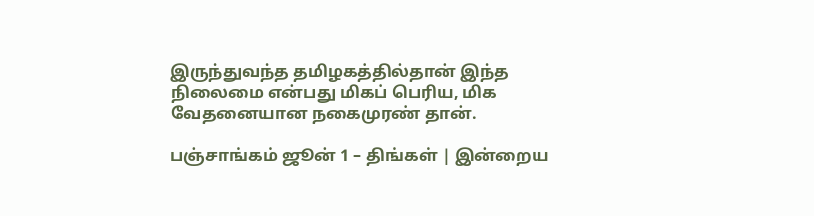இருந்துவந்த தமிழகத்தில்தான் இந்த நிலைமை என்பது மிகப் பெரிய, மிக வேதனையான நகைமுரண் தான்.

பஞ்சாங்கம் ஜூன் 1 – திங்கள் | இன்றைய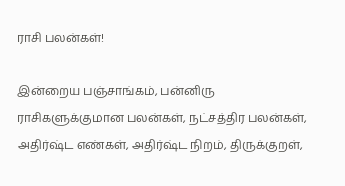ராசி பலன்கள்!

இன்றைய பஞ்சாங்கம், பன்னிரு ராசிகளுக்குமான பலன்கள், நட்சத்திர பலன்கள், அதிர்ஷ்ட எண்கள், அதிர்ஷ்ட நிறம், திருக்குறள்,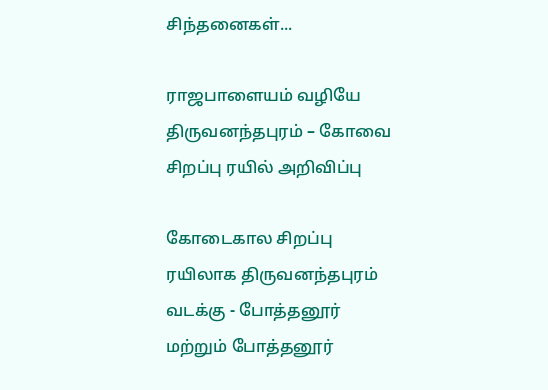சிந்தனைகள்...

ராஜபாளையம் வழியே திருவனந்தபுரம் – கோவை சிறப்பு ரயில் அறிவிப்பு

கோடைகால சிறப்பு ரயிலாக திருவனந்தபுரம் வடக்கு - போத்தனூர் மற்றும் போத்தனூர்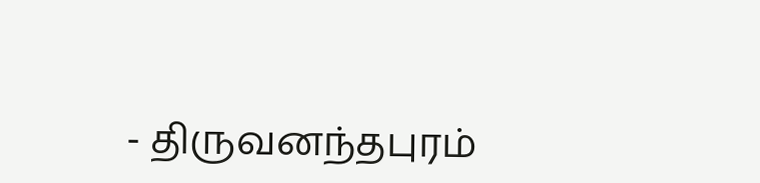- திருவனந்தபுரம்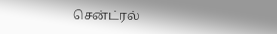சென்ட்ரல்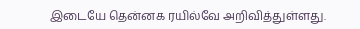இடையே தென்னக ரயில்வே அறிவித்துள்ளது.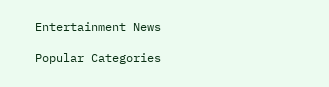Entertainment News

Popular Categories